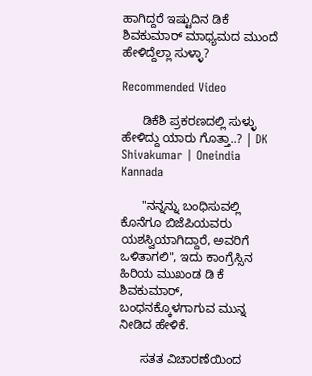ಹಾಗಿದ್ದರೆ ಇಷ್ಟುದಿನ ಡಿಕೆ ಶಿವಕುಮಾರ್ ಮಾಧ್ಯಮದ ಮುಂದೆ ಹೇಳಿದ್ದೆಲ್ಲಾ ಸುಳ್ಳಾ?

Recommended Video

      ಡಿಕೆಶಿ ಪ್ರಕರಣದಲ್ಲಿ ಸುಳ್ಳು ಹೇಳಿದ್ದು ಯಾರು ಗೊತ್ತಾ..? | DK Shivakumar | Oneindia Kannada

      "ನನ್ನನ್ನು ಬಂಧಿಸುವಲ್ಲಿ ಕೊನೆಗೂ ಬಿಜೆಪಿಯವರು ಯಶಸ್ವಿಯಾಗಿದ್ದಾರೆ, ಅವರಿಗೆ ಒಳಿತಾಗಲಿ", ಇದು ಕಾಂಗ್ರೆಸ್ಸಿನ ಹಿರಿಯ ಮುಖಂಡ ಡಿ ಕೆ ಶಿವಕುಮಾರ್, ಬಂಧನಕ್ಕೊಳಗಾಗುವ ಮುನ್ನ ನೀಡಿದ ಹೇಳಿಕೆ.

      ಸತತ ವಿಚಾರಣೆಯಿಂದ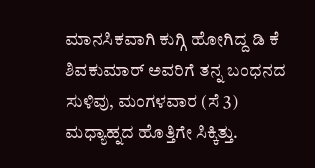ಮಾನಸಿಕವಾಗಿ ಕುಗ್ಗಿ ಹೋಗಿದ್ದ ಡಿ ಕೆ ಶಿವಕುಮಾರ್ ಅವರಿಗೆ ತನ್ನ ಬಂಧನದ ಸುಳಿವು, ಮಂಗಳವಾರ (ಸೆ 3) ಮಧ್ಯಾಹ್ನದ ಹೊತ್ತಿಗೇ ಸಿಕ್ಕಿತ್ತು.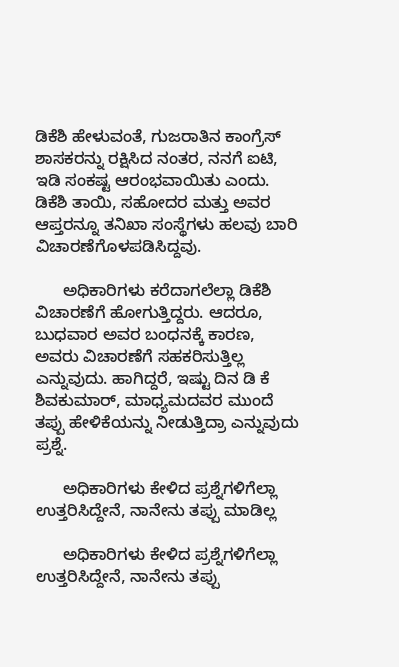ಡಿಕೆಶಿ ಹೇಳುವಂತೆ, ಗುಜರಾತಿನ ಕಾಂಗ್ರೆಸ್ ಶಾಸಕರನ್ನು ರಕ್ಷಿಸಿದ ನಂತರ, ನನಗೆ ಐಟಿ, ಇಡಿ ಸಂಕಷ್ಟ ಆರಂಭವಾಯಿತು ಎಂದು. ಡಿಕೆಶಿ ತಾಯಿ, ಸಹೋದರ ಮತ್ತು ಅವರ ಆಪ್ತರನ್ನೂ ತನಿಖಾ ಸಂಸ್ಥೆಗಳು ಹಲವು ಬಾರಿ ವಿಚಾರಣೆಗೊಳಪಡಿಸಿದ್ದವು.

      ಅಧಿಕಾರಿಗಳು ಕರೆದಾಗಲೆಲ್ಲಾ ಡಿಕೆಶಿ ವಿಚಾರಣೆಗೆ ಹೋಗುತ್ತಿದ್ದರು. ಆದರೂ, ಬುಧವಾರ ಅವರ ಬಂಧನಕ್ಕೆ ಕಾರಣ, ಅವರು ವಿಚಾರಣೆಗೆ ಸಹಕರಿಸುತ್ತಿಲ್ಲ ಎನ್ನುವುದು. ಹಾಗಿದ್ದರೆ, ಇಷ್ಟು ದಿನ ಡಿ ಕೆ ಶಿವಕುಮಾರ್, ಮಾಧ್ಯಮದವರ ಮುಂದೆ ತಪ್ಪು ಹೇಳಿಕೆಯನ್ನು ನೀಡುತ್ತಿದ್ರಾ ಎನ್ನುವುದು ಪ್ರಶ್ನೆ.

      ಅಧಿಕಾರಿಗಳು ಕೇಳಿದ ಪ್ರಶ್ನೆಗಳಿಗೆಲ್ಲಾ ಉತ್ತರಿಸಿದ್ದೇನೆ, ನಾನೇನು ತಪ್ಪು ಮಾಡಿಲ್ಲ

      ಅಧಿಕಾರಿಗಳು ಕೇಳಿದ ಪ್ರಶ್ನೆಗಳಿಗೆಲ್ಲಾ ಉತ್ತರಿಸಿದ್ದೇನೆ, ನಾನೇನು ತಪ್ಪು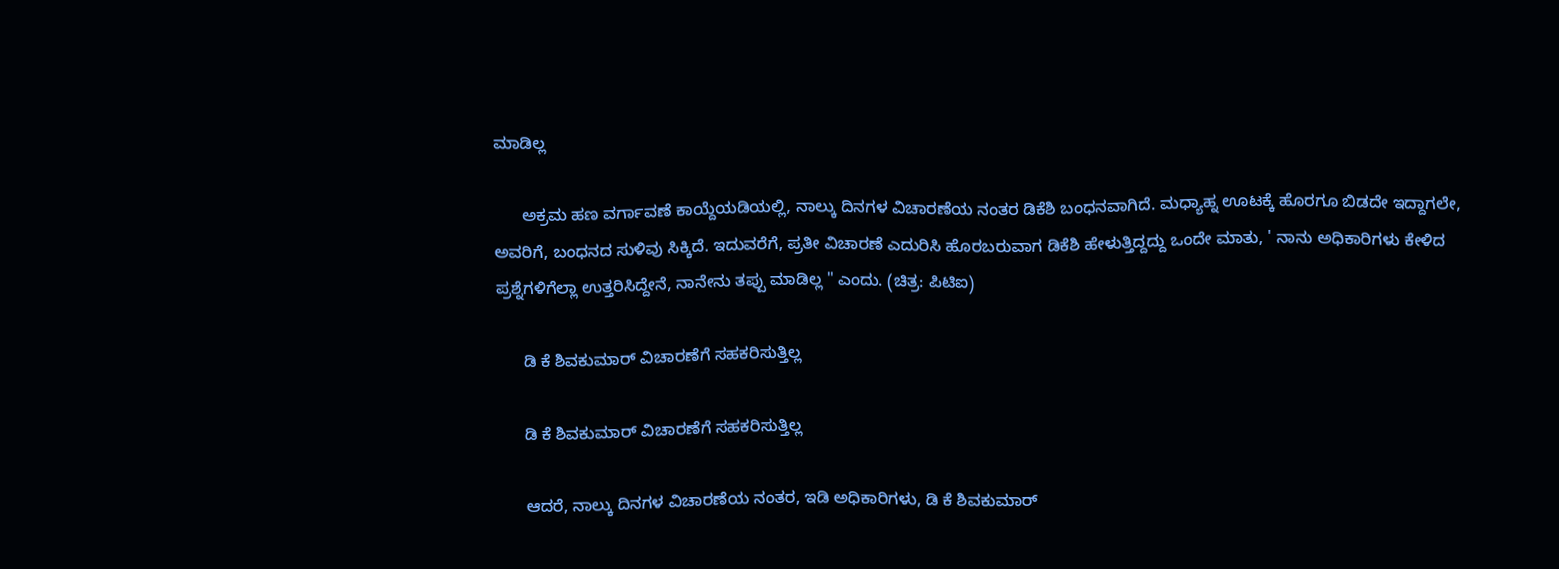ಮಾಡಿಲ್ಲ

      ಅಕ್ರಮ ಹಣ ವರ್ಗಾವಣೆ ಕಾಯ್ದೆಯಡಿಯಲ್ಲಿ, ನಾಲ್ಕು ದಿನಗಳ ವಿಚಾರಣೆಯ ನಂತರ ಡಿಕೆಶಿ ಬಂಧನವಾಗಿದೆ. ಮಧ್ಯಾಹ್ನ ಊಟಕ್ಕೆ ಹೊರಗೂ ಬಿಡದೇ ಇದ್ದಾಗಲೇ, ಅವರಿಗೆ, ಬಂಧನದ ಸುಳಿವು ಸಿಕ್ಕಿದೆ. ಇದುವರೆಗೆ, ಪ್ರತೀ ವಿಚಾರಣೆ ಎದುರಿಸಿ ಹೊರಬರುವಾಗ ಡಿಕೆಶಿ ಹೇಳುತ್ತಿದ್ದದ್ದು ಒಂದೇ ಮಾತು, ' ನಾನು ಅಧಿಕಾರಿಗಳು ಕೇಳಿದ ಪ್ರಶ್ನೆಗಳಿಗೆಲ್ಲಾ ಉತ್ತರಿಸಿದ್ದೇನೆ, ನಾನೇನು ತಪ್ಪು ಮಾಡಿಲ್ಲ " ಎಂದು. (ಚಿತ್ರ: ಪಿಟಿಐ)

      ಡಿ ಕೆ ಶಿವಕುಮಾರ್ ವಿಚಾರಣೆಗೆ ಸಹಕರಿಸುತ್ತಿಲ್ಲ

      ಡಿ ಕೆ ಶಿವಕುಮಾರ್ ವಿಚಾರಣೆಗೆ ಸಹಕರಿಸುತ್ತಿಲ್ಲ

      ಆದರೆ, ನಾಲ್ಕು ದಿನಗಳ ವಿಚಾರಣೆಯ ನಂತರ, ಇಡಿ ಅಧಿಕಾರಿಗಳು, ಡಿ ಕೆ ಶಿವಕುಮಾರ್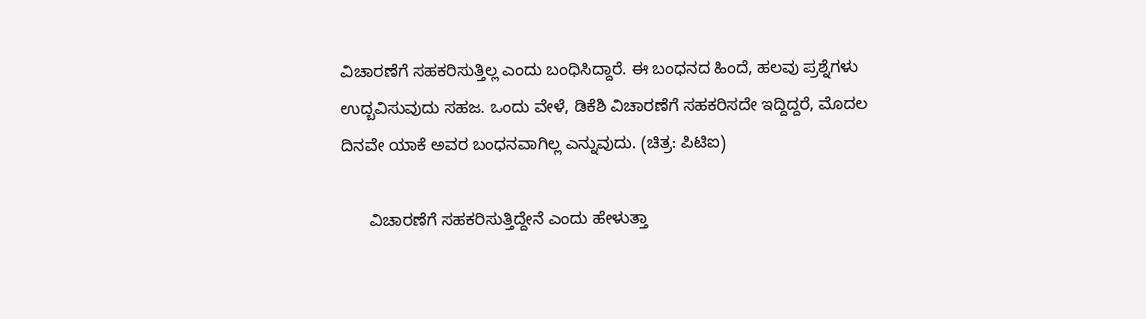ವಿಚಾರಣೆಗೆ ಸಹಕರಿಸುತ್ತಿಲ್ಲ ಎಂದು ಬಂಧಿಸಿದ್ದಾರೆ. ಈ ಬಂಧನದ ಹಿಂದೆ, ಹಲವು ಪ್ರಶ್ನೆಗಳು ಉದ್ಬವಿಸುವುದು ಸಹಜ. ಒಂದು ವೇಳೆ, ಡಿಕೆಶಿ ವಿಚಾರಣೆಗೆ ಸಹಕರಿಸದೇ ಇದ್ದಿದ್ದರೆ, ಮೊದಲ ದಿನವೇ ಯಾಕೆ ಅವರ ಬಂಧನವಾಗಿಲ್ಲ ಎನ್ನುವುದು. (ಚಿತ್ರ: ಪಿಟಿಐ)

      ವಿಚಾರಣೆಗೆ ಸಹಕರಿಸುತ್ತಿದ್ದೇನೆ ಎಂದು ಹೇಳುತ್ತಾ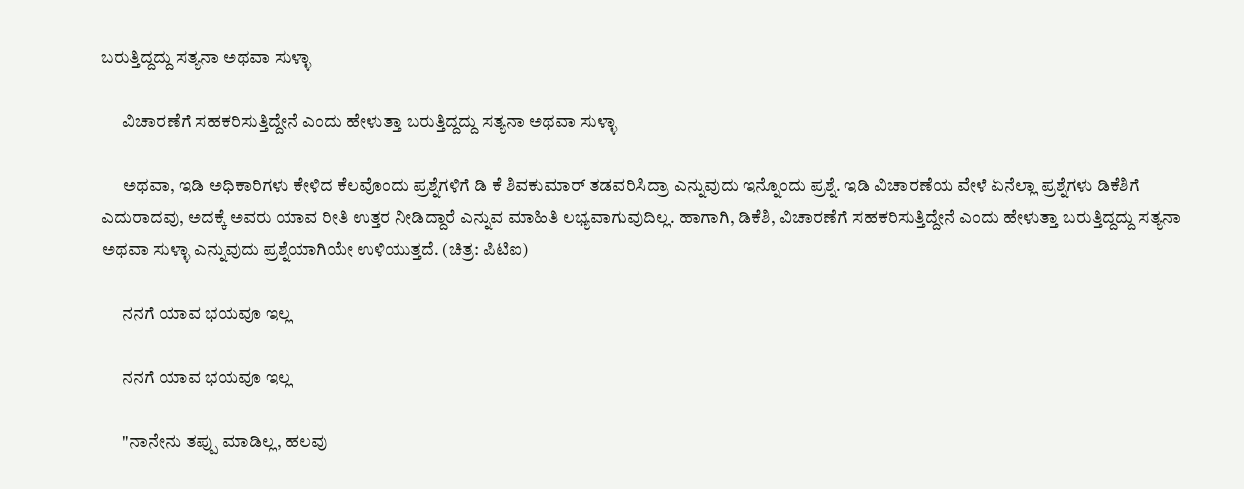ಬರುತ್ತಿದ್ದದ್ದು ಸತ್ಯನಾ ಅಥವಾ ಸುಳ್ಳಾ

      ವಿಚಾರಣೆಗೆ ಸಹಕರಿಸುತ್ತಿದ್ದೇನೆ ಎಂದು ಹೇಳುತ್ತಾ ಬರುತ್ತಿದ್ದದ್ದು ಸತ್ಯನಾ ಅಥವಾ ಸುಳ್ಳಾ

      ಅಥವಾ, ಇಡಿ ಅಧಿಕಾರಿಗಳು ಕೇಳಿದ ಕೆಲವೊಂದು ಪ್ರಶ್ನೆಗಳಿಗೆ ಡಿ ಕೆ ಶಿವಕುಮಾರ್ ತಡವರಿಸಿದ್ರಾ ಎನ್ನುವುದು ಇನ್ನೊಂದು ಪ್ರಶ್ನೆ. ಇಡಿ ವಿಚಾರಣೆಯ ವೇಳೆ ಏನೆಲ್ಲಾ ಪ್ರಶ್ನೆಗಳು ಡಿಕೆಶಿಗೆ ಎದುರಾದವು, ಅದಕ್ಕೆ ಅವರು ಯಾವ ರೀತಿ ಉತ್ತರ ನೀಡಿದ್ದಾರೆ ಎನ್ನುವ ಮಾಹಿತಿ ಲಭ್ಯವಾಗುವುದಿಲ್ಲ. ಹಾಗಾಗಿ, ಡಿಕೆಶಿ, ವಿಚಾರಣೆಗೆ ಸಹಕರಿಸುತ್ತಿದ್ದೇನೆ ಎಂದು ಹೇಳುತ್ತಾ ಬರುತ್ತಿದ್ದದ್ದು ಸತ್ಯನಾ ಅಥವಾ ಸುಳ್ಳಾ ಎನ್ನುವುದು ಪ್ರಶ್ನೆಯಾಗಿಯೇ ಉಳಿಯುತ್ತದೆ. (ಚಿತ್ರ: ಪಿಟಿಐ)

      ನನಗೆ ಯಾವ ಭಯವೂ ಇಲ್ಲ

      ನನಗೆ ಯಾವ ಭಯವೂ ಇಲ್ಲ

      "ನಾನೇನು ತಪ್ಪು ಮಾಡಿಲ್ಲ, ಹಲವು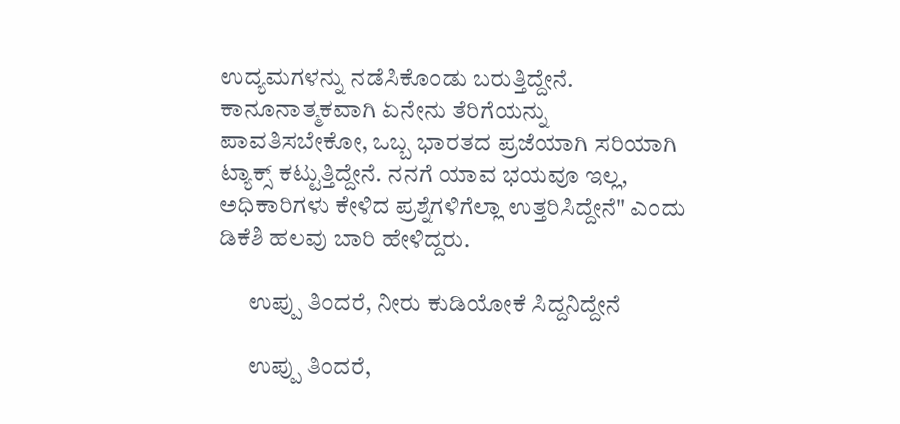ಉದ್ಯಮಗಳನ್ನು ನಡೆಸಿಕೊಂಡು ಬರುತ್ತಿದ್ದೇನೆ. ಕಾನೂನಾತ್ಮಕವಾಗಿ ಏನೇನು ತೆರಿಗೆಯನ್ನು ಪಾವತಿಸಬೇಕೋ, ಒಬ್ಬ ಭಾರತದ ಪ್ರಜೆಯಾಗಿ ಸರಿಯಾಗಿ ಟ್ಯಾಕ್ಸ್ ಕಟ್ಟುತ್ತಿದ್ದೇನೆ. ನನಗೆ ಯಾವ ಭಯವೂ ಇಲ್ಲ, ಅಧಿಕಾರಿಗಳು ಕೇಳಿದ ಪ್ರಶ್ನೆಗಳಿಗೆಲ್ಲಾ ಉತ್ತರಿಸಿದ್ದೇನೆ" ಎಂದು ಡಿಕೆಶಿ ಹಲವು ಬಾರಿ ಹೇಳಿದ್ದರು.

      ಉಪ್ಪು ತಿಂದರೆ, ನೀರು ಕುಡಿಯೋಕೆ ಸಿದ್ದನಿದ್ದೇನೆ

      ಉಪ್ಪು ತಿಂದರೆ,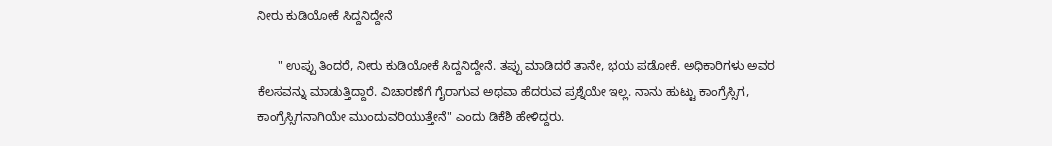ನೀರು ಕುಡಿಯೋಕೆ ಸಿದ್ದನಿದ್ದೇನೆ

      " ಉಪ್ಪು ತಿಂದರೆ, ನೀರು ಕುಡಿಯೋಕೆ ಸಿದ್ದನಿದ್ದೇನೆ. ತಪ್ಪು ಮಾಡಿದರೆ ತಾನೇ, ಭಯ ಪಡೋಕೆ. ಅಧಿಕಾರಿಗಳು ಅವರ ಕೆಲಸವನ್ನು ಮಾಡುತ್ತಿದ್ದಾರೆ. ವಿಚಾರಣೆಗೆ ಗೈರಾಗುವ ಅಥವಾ ಹೆದರುವ ಪ್ರಶ್ನೆಯೇ ಇಲ್ಲ. ನಾನು ಹುಟ್ಟು ಕಾಂಗ್ರೆಸ್ಸಿಗ, ಕಾಂಗ್ರೆಸ್ಸಿಗನಾಗಿಯೇ ಮುಂದುವರಿಯುತ್ತೇನೆ" ಎಂದು ಡಿಕೆಶಿ ಹೇಳಿದ್ದರು.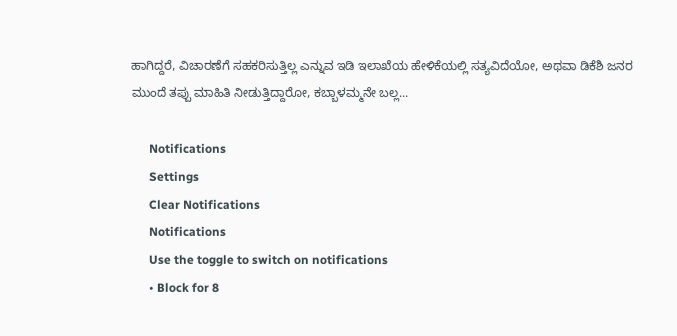ಹಾಗಿದ್ದರೆ, ವಿಚಾರಣೆಗೆ ಸಹಕರಿಸುತ್ತಿಲ್ಲ ಎನ್ನುವ ಇಡಿ ಇಲಾಖೆಯ ಹೇಳಿಕೆಯಲ್ಲಿ ಸತ್ಯವಿದೆಯೋ, ಅಥವಾ ಡಿಕೆಶಿ ಜನರ ಮುಂದೆ ತಪ್ಪು ಮಾಹಿತಿ ನೀಡುತ್ತಿದ್ದಾರೋ, ಕಬ್ಬಾಳಮ್ಮನೇ ಬಲ್ಲ...

      Notifications
      Settings
      Clear Notifications
      Notifications
      Use the toggle to switch on notifications
      • Block for 8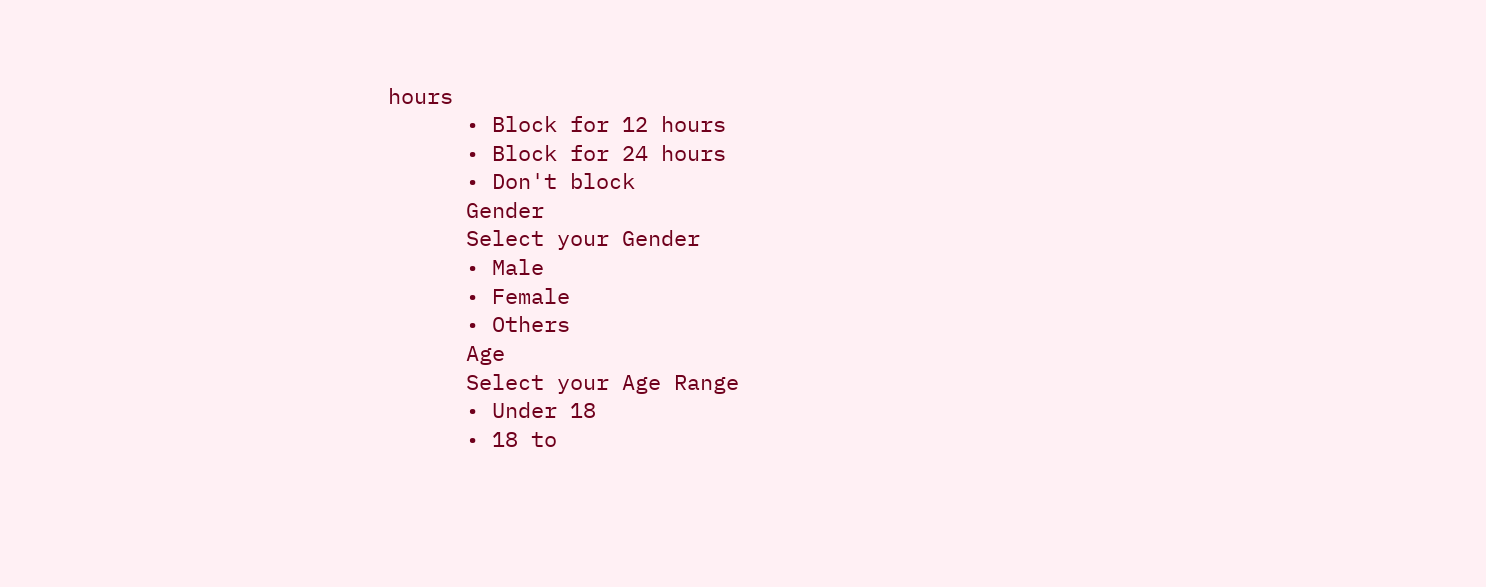hours
      • Block for 12 hours
      • Block for 24 hours
      • Don't block
      Gender
      Select your Gender
      • Male
      • Female
      • Others
      Age
      Select your Age Range
      • Under 18
      • 18 to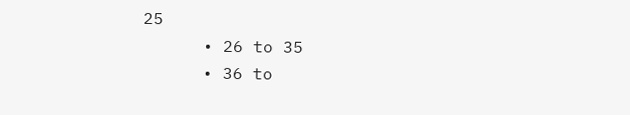25
      • 26 to 35
      • 36 to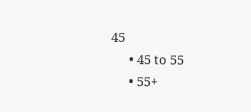45
      • 45 to 55
      • 55+